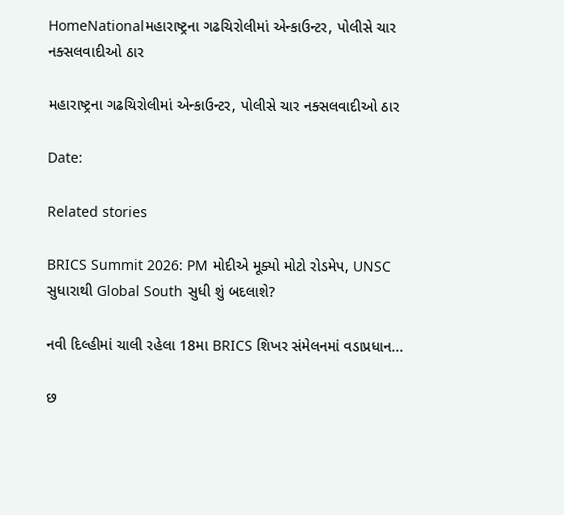HomeNationalમહારાષ્ટ્રના ગઢચિરોલીમાં એન્કાઉન્ટર, પોલીસે ચાર નક્સલવાદીઓ ઠાર

મહારાષ્ટ્રના ગઢચિરોલીમાં એન્કાઉન્ટર, પોલીસે ચાર નક્સલવાદીઓ ઠાર

Date:

Related stories

BRICS Summit 2026: PM મોદીએ મૂક્યો મોટો રોડમેપ, UNSC સુધારાથી Global South સુધી શું બદલાશે?

નવી દિલ્હીમાં ચાલી રહેલા 18મા BRICS શિખર સંમેલનમાં વડાપ્રધાન...

છ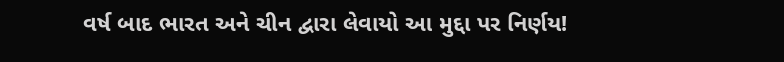વર્ષ બાદ ભારત અને ચીન દ્વારા લેવાયો આ મુદ્દા પર નિર્ણય!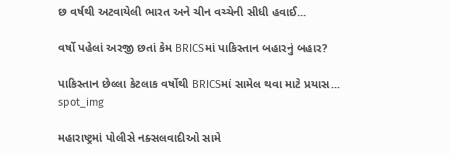છ વર્ષથી અટવાયેલી ભારત અને ચીન વચ્ચેની સીધી હવાઈ...

વર્ષો પહેલાં અરજી છતાં કેમ BRICSમાં પાકિસ્તાન બહારનું બહાર?

પાકિસ્તાન છેલ્લા કેટલાક વર્ષોથી BRICSમાં સામેલ થવા માટે પ્રયાસ...
spot_img

મહારાષ્ટ્રમાં પોલીસે નક્સલવાદીઓ સામે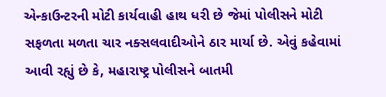એન્કાઉન્ટરની મોટી કાર્યવાહી હાથ ધરી છે જેમાં પોલીસને મોટી સફળતા મળતા ચાર નક્સલવાદીઓને ઠાર માર્યા છે. એવું કહેવામાં આવી રહ્યું છે કે, મહારાષ્ટ્ર પોલીસને બાતમી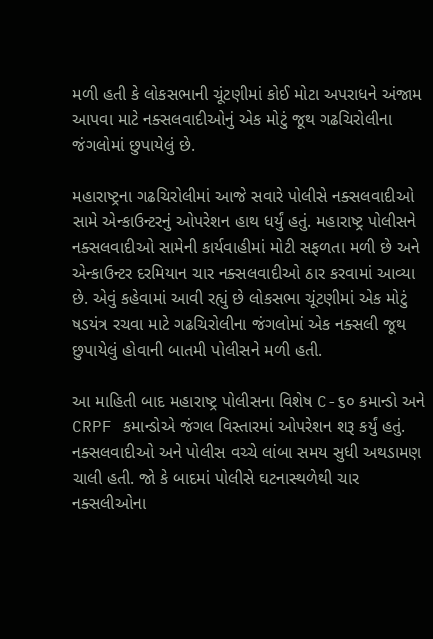મળી હતી કે લોકસભાની ચૂંટણીમાં કોઈ મોટા અપરાધને અંજામ આપવા માટે નક્સલવાદીઓનું એક મોટું જૂથ ગઢચિરોલીના જંગલોમાં છુપાયેલું છે.

મહારાષ્ટ્રના ગઢચિરોલીમાં આજે સવારે પોલીસે નક્સલવાદીઓ સામે એન્કાઉન્ટરનું ઓપરેશન હાથ ધર્યું હતું. મહારાષ્ટ્ર પોલીસને નક્સલવાદીઓ સામેની કાર્યવાહીમાં મોટી સફળતા મળી છે અને એન્કાઉન્ટર દરમિયાન ચાર નક્સલવાદીઓ ઠાર કરવામાં આવ્યા છે. એવું કહેવામાં આવી રહ્યું છે લોકસભા ચૂંટણીમાં એક મોટું ષડયંત્ર રચવા માટે ગઢચિરોલીના જંગલોમાં એક નક્સલી જૂથ છુપાયેલું હોવાની બાતમી પોલીસને મળી હતી.

આ માહિતી બાદ મહારાષ્ટ્ર પોલીસના વિશેષ C-૬૦ કમાન્ડો અને CRPF કમાન્ડોએ જંગલ વિસ્તારમાં ઓપરેશન શરૂ કર્યું હતું. નક્સલવાદીઓ અને પોલીસ વચ્ચે લાંબા સમય સુધી અથડામણ ચાલી હતી. જો કે બાદમાં પોલીસે ઘટનાસ્થળેથી ચાર નક્સલીઓના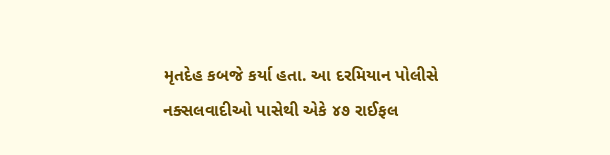મૃતદેહ કબજે કર્યા હતા. આ દરમિયાન પોલીસે નક્સલવાદીઓ પાસેથી એકે ૪૭ રાઈફલ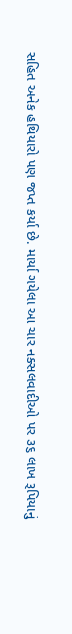સહિત અનેક હથિયારો પણ જપ્ત કર્યા છે. માર્યા ગયેલા આ ચાર નક્સલવાદીઓ પર ૩૬ લાખ રૂપિયાનું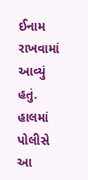ઈનામ રાખવામાં આવ્યું હતું. હાલમાં પોલીસે આ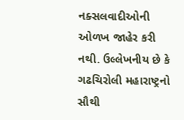નક્સલવાદીઓની ઓળખ જાહેર કરી નથી. ઉલ્લેખનીય છે કે ગઢચિરોલી મહારાષ્ટ્રનો સૌથી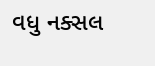વધુ નક્સલ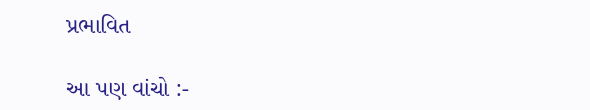પ્રભાવિત

આ પણ વાંચો :-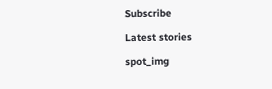Subscribe

Latest stories

spot_img